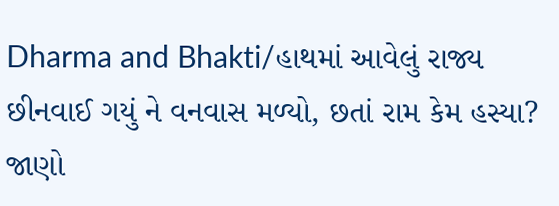Dharma and Bhakti/હાથમાં આવેલું રાજ્ય છીનવાઈ ગયું ને વનવાસ મળ્યો, છતાં રામ કેમ હસ્યા? જાણો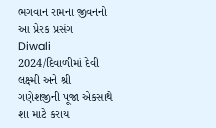ભગવાન રામના જીવનનો આ પ્રેરક પ્રસંગ
Diwali 2024/દિવાળીમાં દેવી લક્ષ્મી અને શ્રી ગણેશજીની પૂજા એકસાથે શા માટે કરાય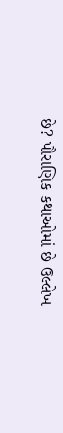છે? પૌરાણિક કથાઓમાં છે ઉલ્લેખ